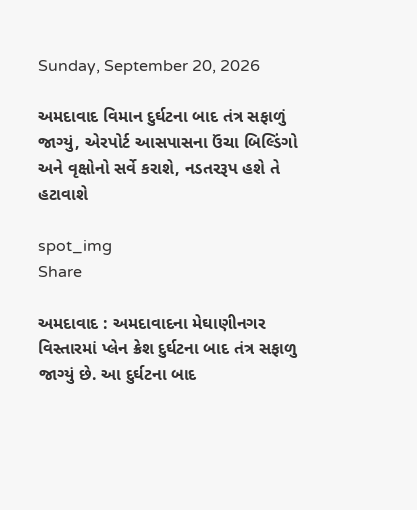Sunday, September 20, 2026

અમદાવાદ વિમાન દુર્ઘટના બાદ તંત્ર સફાળું જાગ્યું, એરપોર્ટ આસપાસના ઉંચા બિલ્ડિંગો અને વૃક્ષોનો સર્વે કરાશે, નડતરરૂપ હશે તે હટાવાશે

spot_img
Share

અમદાવાદ : અમદાવાદના મેઘાણીનગર વિસ્તારમાં પ્લેન ક્રેશ દુર્ઘટના બાદ તંત્ર સફાળુ જાગ્યું છે. આ દુર્ઘટના બાદ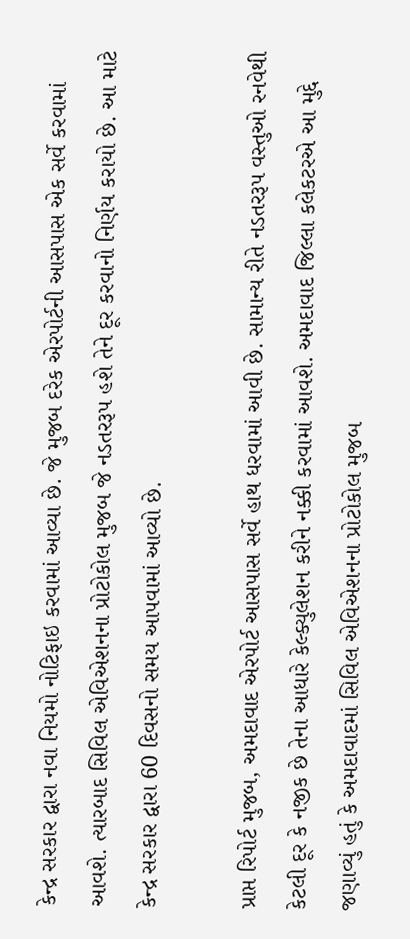કેન્દ્ર સરકાર દ્વારા નવા નિયમો નોટિફાઇ કરવામાં આવ્યા છે. જે મુજબ દરેક એરપોર્ટની આસપાસ એક સર્વે કરવામાં આવશે. ત્યારબાદ સિવિલ એવિએશનના પ્રોટોકોલ મુજબ જે નડતરરૂપ હશે તેને દૂર કરવાનો નિર્ણય કરાયો છે. આ માટે કેન્દ્ર સરકાર દ્વારા 60 દિવસનો સમય આપવામાં આવ્યો છે.

પ્રાપ્ત રિપોર્ટ મુજબ, અમદાવાદ એરપોર્ટ આસપાસ સર્વે હાથ ધરવામાં આવી છે. સામાન્ય રીતે નડતરરૂપ વસ્તુઓ રનવેથી કેટલી દૂર કે નજીક છે તેના આધારે કેલ્ક્યુલેશન કરીને નક્કી કરવામાં આવશે. અમદાવાદ જિલ્લા કલેકટરએ આ મુદ્દે જણાવ્યું હતું કે અમદાવાદમાં સિવિલ એવિએશનના પ્રોટોકોલ મુજબ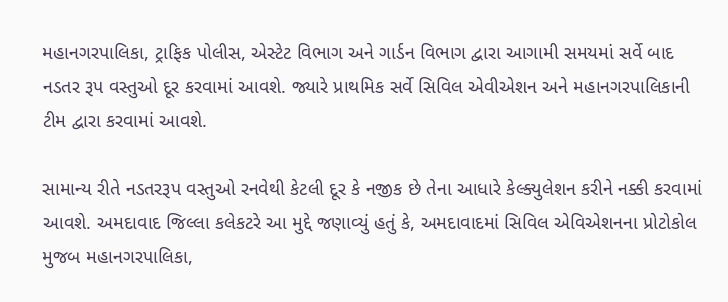મહાનગરપાલિકા, ટ્રાફિક પોલીસ, એસ્ટેટ વિભાગ અને ગાર્ડન વિભાગ દ્વારા આગામી સમયમાં સર્વે બાદ નડતર રૂપ વસ્તુઓ દૂર કરવામાં આવશે. જ્યારે પ્રાથમિક સર્વે સિવિલ એવીએશન અને મહાનગરપાલિકાની ટીમ દ્વારા કરવામાં આવશે.

સામાન્ય રીતે નડતરરૂપ વસ્તુઓ રનવેથી કેટલી દૂર કે નજીક છે તેના આધારે કેલ્ક્યુલેશન કરીને નક્કી કરવામાં આવશે. અમદાવાદ જિલ્લા કલેકટરે આ મુદ્દે જણાવ્યું હતું કે, અમદાવાદમાં સિવિલ એવિએશનના પ્રોટોકોલ મુજબ મહાનગરપાલિકા,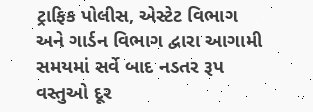ટ્રાફિક પોલીસ, એસ્ટેટ વિભાગ અને ગાર્ડન વિભાગ દ્વારા આગામી સમયમાં સર્વે બાદ નડતર રૂપ વસ્તુઓ દૂર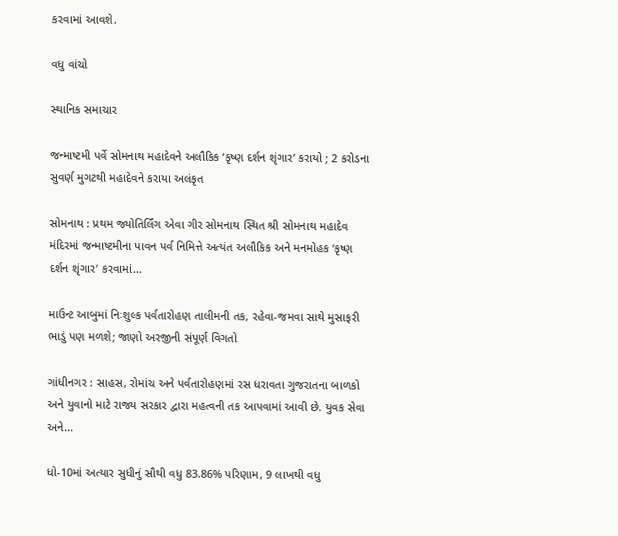કરવામાં આવશે.

વધુ વાંચો

સ્થાનિક સમાચાર

જન્માષ્ટમી પર્વે સોમનાથ મહાદેવને અલૌકિક ‘કૃષ્ણ દર્શન શૃંગાર’ કરાયો ; 2 કરોડના સુવર્ણ મુગટથી મહાદેવને કરાયા અલંકૃત

સોમનાથ : પ્રથમ જ્યોતિર્લિંગ એવા ગીર સોમનાથ સ્થિત શ્રી સોમનાથ મહાદેવ મંદિરમાં જન્માષ્ટમીના પાવન પર્વ નિમિત્તે અત્યંત અલૌકિક અને મનમોહક ‘કૃષ્ણ દર્શન શૃંગાર’ કરવામાં...

માઉન્ટ આબુમાં નિઃશુલ્ક પર્વતારોહણ તાલીમની તક, રહેવા-જમવા સાથે મુસાફરી ભાડું પણ મળશે; જાણો અરજીની સંપૂર્ણ વિગતો

ગાંધીનગર : સાહસ, રોમાંચ અને પર્વતારોહણમાં રસ ધરાવતા ગુજરાતના બાળકો અને યુવાનો માટે રાજ્ય સરકાર દ્વારા મહત્વની તક આપવામાં આવી છે. યુવક સેવા અને...

ધો-10માં અત્યાર સુધીનું સૌથી વધુ 83.86% પરિણામ, 9 લાખથી વધુ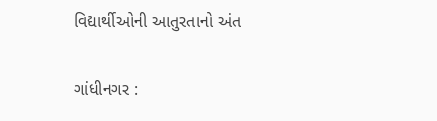વિદ્યાર્થીઓની આતુરતાનો અંત

ગાંધીનગર :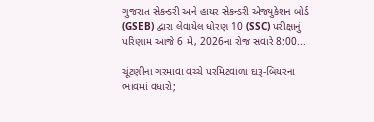ગુજરાત સેકન્ડરી અને હાયર સેકન્ડરી એજ્યુકેશન બોર્ડ (GSEB) દ્વારા લેવાયેલ ધોરણ 10 (SSC) પરીક્ષાનું પરિણામ આજે 6 મે, 2026ના રોજ સવારે 8:00...

ચૂંટણીના ગરમાવા વચ્ચે પરમિટવાળા દારૂ-બિયરના ભાવમાં વધારો;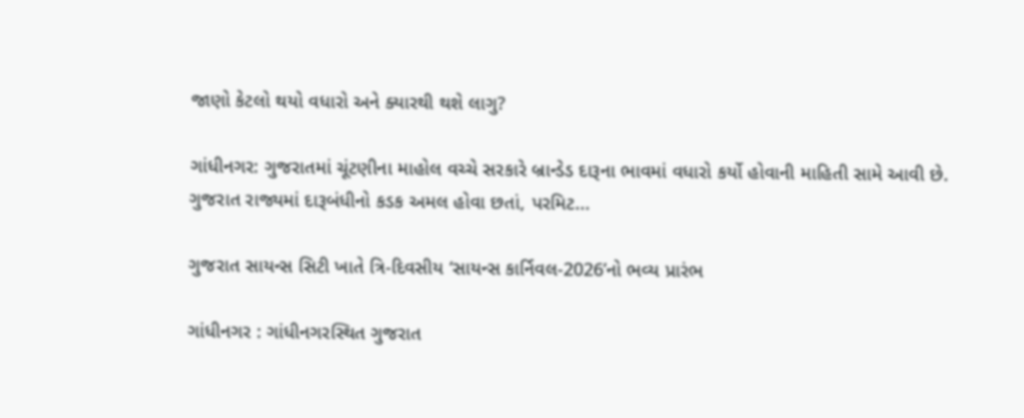જાણો કેટલો થયો વધારો અને ક્યારથી થશે લાગુ?

ગાંધીનગર: ગુજરાતમાં ચૂંટણીના માહોલ વચ્ચે સરકારે બ્રાન્ડેડ દારૂના ભાવમાં વધારો કર્યો હોવાની માહિતી સામે આવી છે. ગુજરાત રાજ્યમાં દારૂબંધીનો કડક અમલ હોવા છતાં, પરમિટ...

ગુજરાત સાયન્સ સિટી ખાતે ત્રિ-દિવસીય ‘સાયન્સ કાર્નિવલ-2026’નો ભવ્ય પ્રારંભ

ગાંધીનગર : ગાંધીનગરસ્થિત ગુજરાત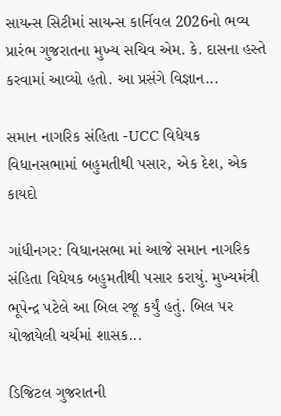સાયન્સ સિટીમાં સાયન્સ કાર્નિવલ 2026નો ભવ્ય પ્રારંભ ગુજરાતના મુખ્ય સચિવ એમ. કે. દાસના હસ્તે કરવામાં આવ્યો હતો. આ પ્રસંગે વિજ્ઞાન...

સમાન નાગરિક સંહિતા -UCC વિધેયક વિધાનસભામાં બહુમતીથી પસાર, એક દેશ, એક કાયદો

ગાંધીનગર: વિધાનસભા માં આજે સમાન નાગરિક સંહિતા વિધેયક બહુમતીથી પસાર કરાયું. મુખ્યમંત્રી ભૂપેન્દ્ર પટેલે આ બિલ રજૂ કર્યું હતું. બિલ પર યોજાયેલી ચર્ચમાં શાસક...

ડિજિટલ ગુજરાતની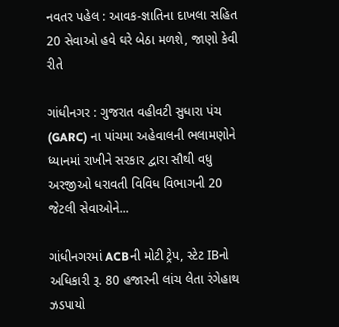નવતર પહેલ : આવક-જ્ઞાતિના દાખલા સહિત 20 સેવાઓ હવે ઘરે બેઠા મળશે, જાણો કેવી રીતે

ગાંધીનગર : ગુજરાત વહીવટી સુધારા પંચ (GARC) ના પાંચમા અહેવાલની ભલામણોને ધ્યાનમાં રાખીને સરકાર દ્વારા સૌથી વધુ અરજીઓ ધરાવતી વિવિધ વિભાગની 20 જેટલી સેવાઓને...

ગાંધીનગરમાં ACBની મોટી ટ્રેપ, સ્ટેટ IBનો અધિકારી રૂ. 80 હજારની લાંચ લેતા રંગેહાથ ઝડપાયો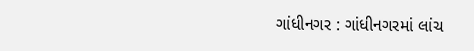ગાંધીનગર : ગાંધીનગરમાં લાંચ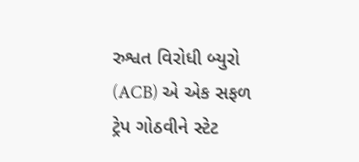રુશ્વત વિરોધી બ્યુરો (ACB) એ એક સફળ ટ્રેપ ગોઠવીને સ્ટેટ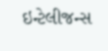ઇન્ટેલીજન્સ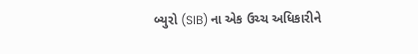બ્યુરો (SIB) ના એક ઉચ્ચ અધિકારીને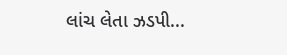લાંચ લેતા ઝડપી...